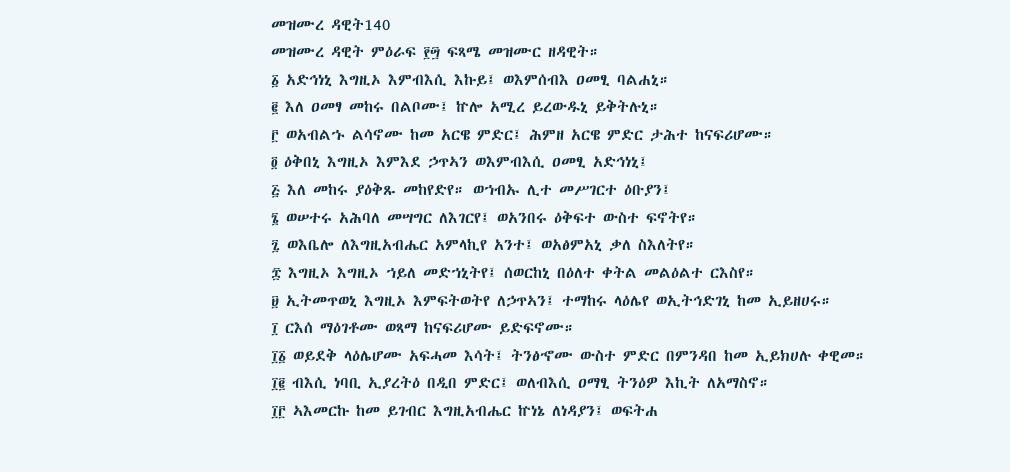መዝሙረ ዳዊት140
መዝሙረ ዳዊት ምዕራፍ ፻፵ ፍጻሜ መዝሙር ዘዳዊት።
፩ አድኅነኒ እግዚኦ እምብእሲ እኩይ፤ ወእምሰብእ ዐመፂ ባልሐኒ።
፪ እለ ዐመፃ መከሩ በልቦሙ፤ ኵሎ አሚረ ይረውዱኒ ይቅትሉኒ።
፫ ወአብልኁ ልሳኖሙ ከመ አርዌ ምድር፤ ሕምዘ አርዌ ምድር ታሕተ ከናፍሪሆሙ።
፬ ዕቅበኒ እግዚኦ እምእደ ኃጥኣን ወእምብእሲ ዐመፂ አድኅነኒ፤
፭ እለ መከሩ ያዕቅጹ መከየድየ። ወኀብኡ ሊተ መሥገርተ ዕቡያን፤
፮ ወሠተሩ አሕባለ መሣግር ለእገርየ፤ ወአንበሩ ዕቅፍተ ውስተ ፍኖትየ።
፯ ወእቤሎ ለእግዚአብሔር አምላኪየ አንተ፤ ወአፅምአኒ ቃለ ስእለትየ።
፰ እግዚኦ እግዚኦ ኀይለ መድኀኒትየ፤ ሰወርከኒ በዕለተ ቀትል መልዕልተ ርእስየ።
፱ ኢትመጥወኒ እግዚኦ እምፍትወትየ ለኃጥኣን፤ ተማከሩ ላዕሌየ ወኢትኅድገኒ ከመ ኢይዘሀሩ።
፲ ርእሰ ማዕገቶሙ ወጻማ ከናፍሪሆሙ ይድፍኖሙ።
፲፩ ወይደቅ ላዕሌሆሙ አፍሓመ እሳት፤ ትንፅኆሙ ውስተ ምድር በምንዳበ ከመ ኢይክሀሉ ቀዊመ።
፲፪ ብእሲ ነባቢ ኢያረትዕ በዲበ ምድር፤ ወለብእሲ ዐማፂ ትንዕዎ እኪት ለአማስኖ።
፲፫ ኣእመርኩ ከመ ይገብር እግዚአብሔር ኵነኔ ለነዳያን፤ ወፍትሐ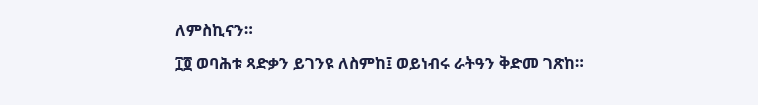ለምስኪናን።
፲፬ ወባሕቱ ጻድቃን ይገንዩ ለስምከ፤ ወይነብሩ ራትዓን ቅድመ ገጽከ።